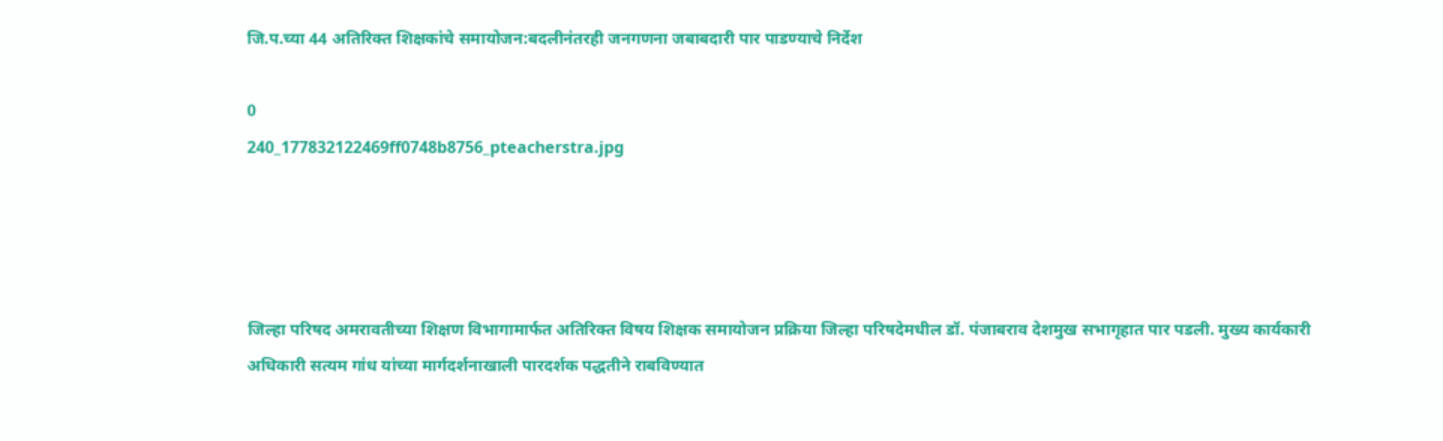जि.प.च्या 44 अतिरिक्त शिक्षकांचे समायोजन:बदलीनंतरही जनगणना जबाबदारी पार पाडण्याचे निर्देश

0
240_177832122469ff0748b8756_pteacherstra.jpg




जिल्हा परिषद अमरावतीच्या शिक्षण विभागामार्फत अतिरिक्त विषय शिक्षक समायोजन प्रक्रिया जिल्हा परिषदेमधील डॉ. पंजाबराव देशमुख सभागृहात पार पडली. मुख्य कार्यकारी अधिकारी सत्यम गांध यांच्या मार्गदर्शनाखाली पारदर्शक पद्धतीने राबविण्यात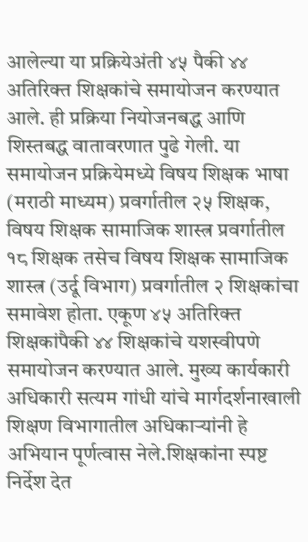आलेल्या या प्रक्रियेअंती ४५ पैकी ४४ अतिरिक्त शिक्षकांचे समायोजन करण्यात आले. ही प्रक्रिया नियोजनबद्ध आणि शिस्तबद्ध वातावरणात पुढे गेली. या समायोजन प्रक्रियेमध्ये विषय शिक्षक भाषा (मराठी माध्यम) प्रवर्गातील २५ शिक्षक, विषय शिक्षक सामाजिक शास्त्र प्रवर्गातील १८ शिक्षक तसेच विषय शिक्षक सामाजिक शास्त्र (उर्दू विभाग) प्रवर्गातील २ शिक्षकांचा समावेश होता. एकूण ४५ अतिरिक्त शिक्षकांपैकी ४४ शिक्षकांचे यशस्वीपणे समायोजन करण्यात आले. मुख्य कार्यकारी अधिकारी सत्यम गांधी यांचे मार्गदर्शनाखाली शिक्षण विभागातील अधिकाऱ्यांनी हे अभियान पूर्णत्वास नेले.शिक्षकांना स्पष्ट निर्देश देत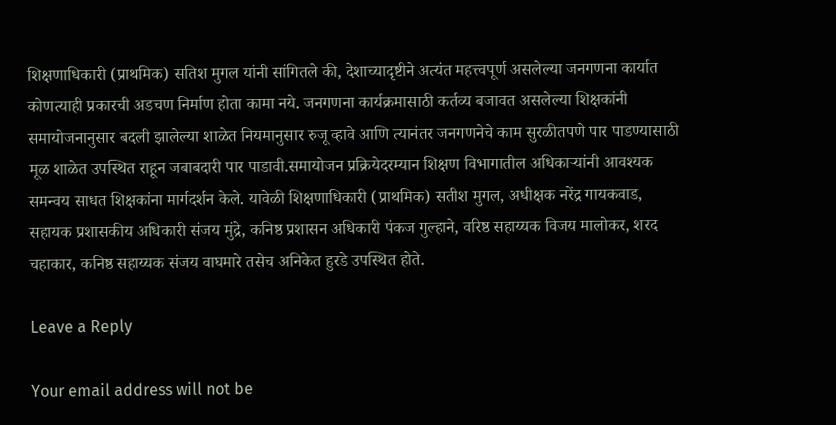शिक्षणाधिकारी (प्राथमिक) सतिश मुगल यांनी सांगितले की, देशाच्यादृष्टीने अत्यंत महत्त्वपूर्ण असलेल्या जनगणना कार्यात कोणत्याही प्रकारची अडचण निर्माण होता कामा नये. जनगणना कार्यक्रमासाठी कर्तव्य बजावत असलेल्या शिक्षकांनी समायोजनानुसार बदली झालेल्या शाळेत नियमानुसार रुजू व्हावे आणि त्यानंतर जनगणनेचे काम सुरळीतपणे पार पाडण्यासाठी मूळ शाळेत उपस्थित राहून जबाबदारी पार पाडावी.समायोजन प्रक्रियेदरम्यान शिक्षण विभागातील अधिकाऱ्यांनी आवश्यक समन्वय साधत शिक्षकांना मार्गदर्शन केले. यावेळी शिक्षणाधिकारी (प्राथमिक) सतीश मुगल, अधीक्षक नरेंद्र गायकवाड, सहायक प्रशासकीय अधिकारी संजय मुंद्रे, कनिष्ठ प्रशासन अधिकारी पंकज गुल्हाने, वरिष्ठ सहाय्यक विजय मालोकर, शरद चहाकार, कनिष्ठ सहाय्यक संजय वाघमारे तसेच अनिकेत हुरडे उपस्थित होते.

Leave a Reply

Your email address will not be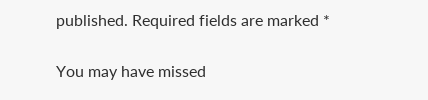published. Required fields are marked *

You may have missed